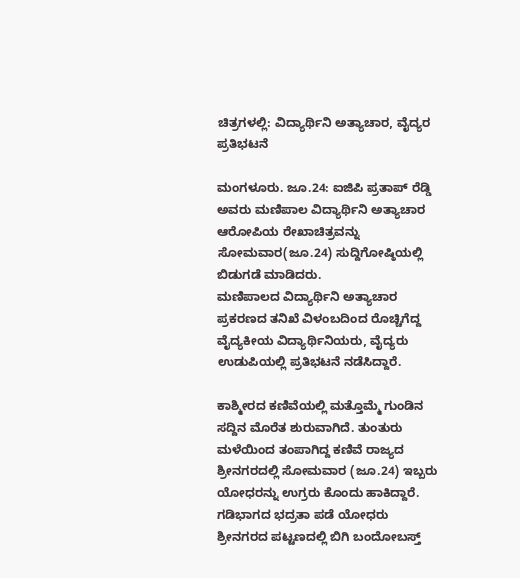ಚಿತ್ರಗಳಲ್ಲಿ: ವಿದ್ಯಾರ್ಥಿನಿ ಅತ್ಯಾಚಾರ, ವೈದ್ಯರ ಪ್ರತಿಭಟನೆ

ಮಂಗಳೂರು. ಜೂ.24: ಐಜಿಪಿ ಪ್ರತಾಪ್ ರೆಡ್ಡಿ ಅವರು ಮಣಿಪಾಲ ವಿದ್ಯಾರ್ಥಿನಿ ಅತ್ಯಾಚಾರ ಆರೋಪಿಯ ರೇಖಾಚಿತ್ರವನ್ನು ಸೋಮವಾರ(ಜೂ.24) ಸುದ್ದಿಗೋಷ್ಠಿಯಲ್ಲಿ ಬಿಡುಗಡೆ ಮಾಡಿದರು.
ಮಣಿಪಾಲದ ವಿದ್ಯಾರ್ಥಿನಿ ಅತ್ಯಾಚಾರ ಪ್ರಕರಣದ ತನಿಖೆ ವಿಳಂಬದಿಂದ ರೊಚ್ಚಿಗೆದ್ದ ವೈದ್ಯಕೀಯ ವಿದ್ಯಾರ್ಥಿನಿಯರು, ವೈದ್ಯರು ಉಡುಪಿಯಲ್ಲಿ ಪ್ರತಿಭಟನೆ ನಡೆಸಿದ್ದಾರೆ.

ಕಾಶ್ಮೀರದ ಕಣಿವೆಯಲ್ಲಿ ಮತ್ತೊಮ್ಮೆ ಗುಂಡಿನ ಸದ್ದಿನ ಮೊರೆತ ಶುರುವಾಗಿದೆ. ತುಂತುರು ಮಳೆಯಿಂದ ತಂಪಾಗಿದ್ದ ಕಣಿವೆ ರಾಜ್ಯದ ಶ್ರೀನಗರದಲ್ಲಿ ಸೋಮವಾರ (ಜೂ.24) ಇಬ್ಬರು ಯೋಧರನ್ನು ಉಗ್ರರು ಕೊಂದು ಹಾಕಿದ್ದಾರೆ. ಗಡಿಭಾಗದ ಭದ್ರತಾ ಪಡೆ ಯೋಧರು ಶ್ರೀನಗರದ ಪಟ್ಟಣದಲ್ಲಿ ಬಿಗಿ ಬಂದೋಬಸ್ತ್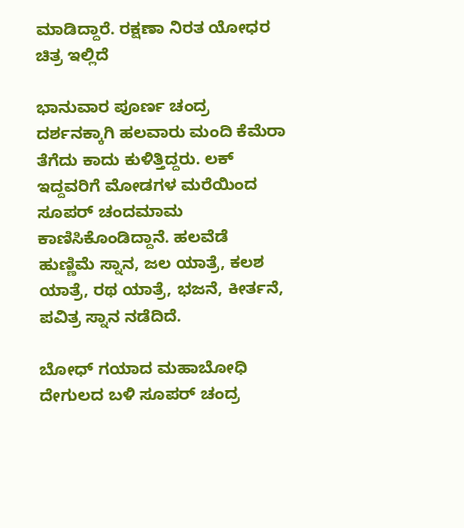ಮಾಡಿದ್ದಾರೆ. ರಕ್ಷಣಾ ನಿರತ ಯೋಧರ ಚಿತ್ರ ಇಲ್ಲಿದೆ

ಭಾನುವಾರ ಪೂರ್ಣ ಚಂದ್ರ ದರ್ಶನಕ್ಕಾಗಿ ಹಲವಾರು ಮಂದಿ ಕೆಮೆರಾ ತೆಗೆದು ಕಾದು ಕುಳಿತ್ತಿದ್ದರು. ಲಕ್ ಇದ್ದವರಿಗೆ ಮೋಡಗಳ ಮರೆಯಿಂದ ಸೂಪರ್ ಚಂದಮಾಮ ಕಾಣಿಸಿಕೊಂಡಿದ್ದಾನೆ. ಹಲವೆಡೆ ಹುಣ್ಣಿಮೆ ಸ್ನಾನ, ಜಲ ಯಾತ್ರೆ, ಕಲಶ ಯಾತ್ರೆ, ರಥ ಯಾತ್ರೆ, ಭಜನೆ, ಕೀರ್ತನೆ, ಪವಿತ್ರ ಸ್ನಾನ ನಡೆದಿದೆ.

ಬೋಧ್ ಗಯಾದ ಮಹಾಬೋಧಿ ದೇಗುಲದ ಬಳಿ ಸೂಪರ್ ಚಂದ್ರ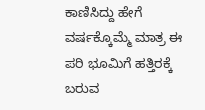ಕಾಣಿಸಿದ್ದು ಹೇಗೆ ವರ್ಷಕ್ಕೊಮ್ಮೆ ಮಾತ್ರ ಈ ಪರಿ ಭೂಮಿಗೆ ಹತ್ತಿರಕ್ಕೆ ಬರುವ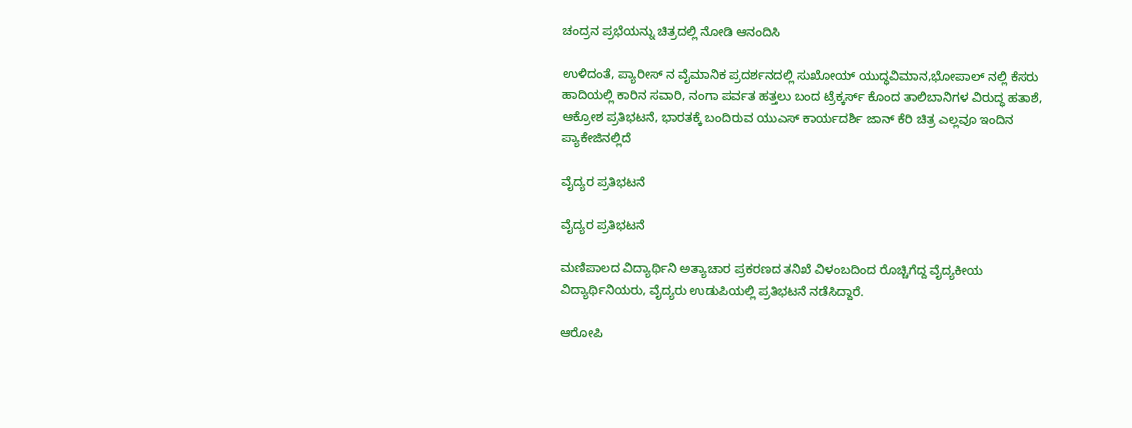ಚಂದ್ರನ ಪ್ರಭೆಯನ್ನು ಚಿತ್ರದಲ್ಲಿ ನೋಡಿ ಆನಂದಿಸಿ

ಉಳಿದಂತೆ, ಪ್ಯಾರೀಸ್ ನ ವೈಮಾನಿಕ ಪ್ರದರ್ಶನದಲ್ಲಿ ಸುಖೋಯ್ ಯುದ್ಧವಿಮಾನ,ಭೋಪಾಲ್ ನಲ್ಲಿ ಕೆಸರು ಹಾದಿಯಲ್ಲಿ ಕಾರಿನ ಸವಾರಿ, ನಂಗಾ ಪರ್ವತ ಹತ್ತಲು ಬಂದ ಟ್ರೆಕ್ಕರ್ಸ್ ಕೊಂದ ತಾಲಿಬಾನಿಗಳ ವಿರುದ್ಧ ಹತಾಶೆ, ಆಕ್ರೋಶ ಪ್ರತಿಭಟನೆ, ಭಾರತಕ್ಕೆ ಬಂದಿರುವ ಯುಎಸ್ ಕಾರ್ಯದರ್ಶಿ ಜಾನ್ ಕೆರಿ ಚಿತ್ರ ಎಲ್ಲವೂ ಇಂದಿನ ಪ್ಯಾಕೇಜಿನಲ್ಲಿದೆ

ವೈದ್ಯರ ಪ್ರತಿಭಟನೆ

ವೈದ್ಯರ ಪ್ರತಿಭಟನೆ

ಮಣಿಪಾಲದ ವಿದ್ಯಾರ್ಥಿನಿ ಅತ್ಯಾಚಾರ ಪ್ರಕರಣದ ತನಿಖೆ ವಿಳಂಬದಿಂದ ರೊಚ್ಚಿಗೆದ್ದ ವೈದ್ಯಕೀಯ ವಿದ್ಯಾರ್ಥಿನಿಯರು, ವೈದ್ಯರು ಉಡುಪಿಯಲ್ಲಿ ಪ್ರತಿಭಟನೆ ನಡೆಸಿದ್ದಾರೆ.

ಆರೋಪಿ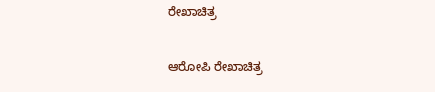ರೇಖಾಚಿತ್ರ

ಆರೋಪಿ ರೇಖಾಚಿತ್ರ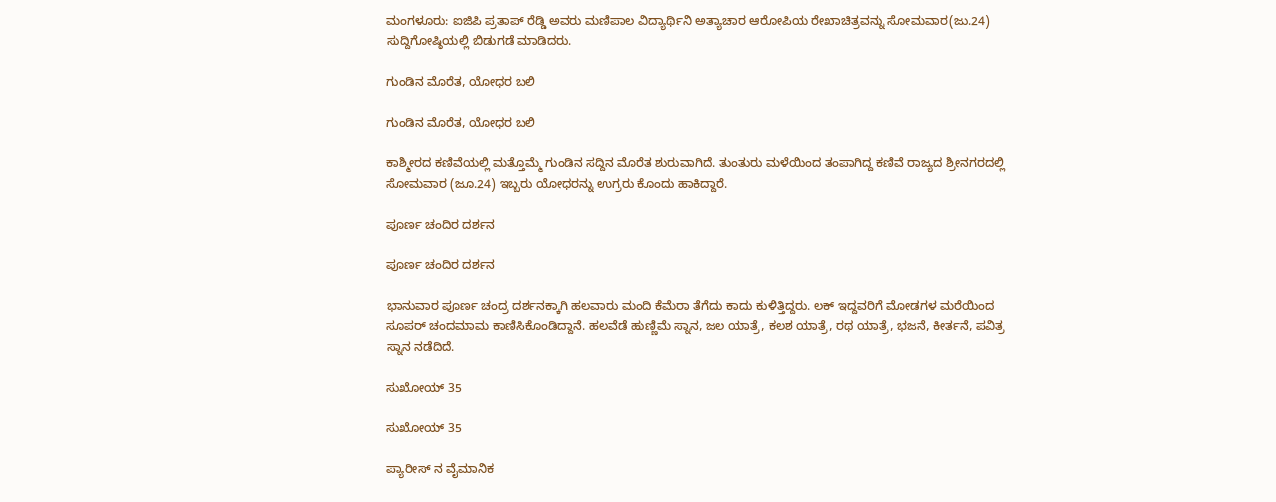ಮಂಗಳೂರು: ಐಜಿಪಿ ಪ್ರತಾಪ್ ರೆಡ್ಡಿ ಅವರು ಮಣಿಪಾಲ ವಿದ್ಯಾರ್ಥಿನಿ ಅತ್ಯಾಚಾರ ಆರೋಪಿಯ ರೇಖಾಚಿತ್ರವನ್ನು ಸೋಮವಾರ(ಜು.24) ಸುದ್ದಿಗೋಷ್ಠಿಯಲ್ಲಿ ಬಿಡುಗಡೆ ಮಾಡಿದರು.

ಗುಂಡಿನ ಮೊರೆತ, ಯೋಧರ ಬಲಿ

ಗುಂಡಿನ ಮೊರೆತ, ಯೋಧರ ಬಲಿ

ಕಾಶ್ಮೀರದ ಕಣಿವೆಯಲ್ಲಿ ಮತ್ತೊಮ್ಮೆ ಗುಂಡಿನ ಸದ್ದಿನ ಮೊರೆತ ಶುರುವಾಗಿದೆ. ತುಂತುರು ಮಳೆಯಿಂದ ತಂಪಾಗಿದ್ದ ಕಣಿವೆ ರಾಜ್ಯದ ಶ್ರೀನಗರದಲ್ಲಿ ಸೋಮವಾರ (ಜೂ.24) ಇಬ್ಬರು ಯೋಧರನ್ನು ಉಗ್ರರು ಕೊಂದು ಹಾಕಿದ್ದಾರೆ.

ಪೂರ್ಣ ಚಂದಿರ ದರ್ಶನ

ಪೂರ್ಣ ಚಂದಿರ ದರ್ಶನ

ಭಾನುವಾರ ಪೂರ್ಣ ಚಂದ್ರ ದರ್ಶನಕ್ಕಾಗಿ ಹಲವಾರು ಮಂದಿ ಕೆಮೆರಾ ತೆಗೆದು ಕಾದು ಕುಳಿತ್ತಿದ್ದರು. ಲಕ್ ಇದ್ದವರಿಗೆ ಮೋಡಗಳ ಮರೆಯಿಂದ ಸೂಪರ್ ಚಂದಮಾಮ ಕಾಣಿಸಿಕೊಂಡಿದ್ದಾನೆ. ಹಲವೆಡೆ ಹುಣ್ಣಿಮೆ ಸ್ನಾನ, ಜಲ ಯಾತ್ರೆ, ಕಲಶ ಯಾತ್ರೆ, ರಥ ಯಾತ್ರೆ, ಭಜನೆ, ಕೀರ್ತನೆ, ಪವಿತ್ರ ಸ್ನಾನ ನಡೆದಿದೆ.

ಸುಖೋಯ್ 35

ಸುಖೋಯ್ 35

ಪ್ಯಾರೀಸ್ ನ ವೈಮಾನಿಕ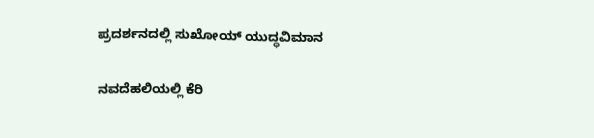ಪ್ರದರ್ಶನದಲ್ಲಿ ಸುಖೋಯ್ ಯುದ್ಧವಿಮಾನ

ನವದೆಹಲಿಯಲ್ಲಿ ಕೆರಿ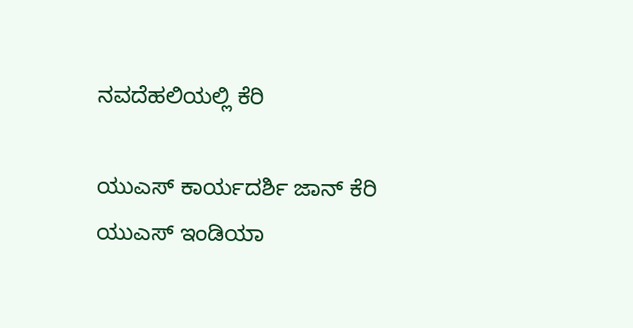ನವದೆಹಲಿಯಲ್ಲಿ ಕೆರಿ

ಯುಎಸ್ ಕಾರ್ಯದರ್ಶಿ ಜಾನ್ ಕೆರಿ ಯುಎಸ್ ಇಂಡಿಯಾ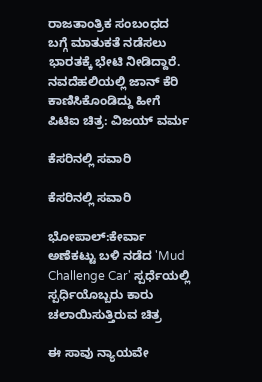ರಾಜತಾಂತ್ರಿಕ ಸಂಬಂಧದ ಬಗ್ಗೆ ಮಾತುಕತೆ ನಡೆಸಲು ಭಾರತಕ್ಕೆ ಭೇಟಿ ನೀಡಿದ್ದಾರೆ. ನವದೆಹಲಿಯಲ್ಲಿ ಜಾನ್ ಕೆರಿ ಕಾಣಿಸಿಕೊಂಡಿದ್ದು ಹೀಗೆ ಪಿಟಿಐ ಚಿತ್ರ: ವಿಜಯ್ ವರ್ಮ

ಕೆಸರಿನಲ್ಲಿ ಸವಾರಿ

ಕೆಸರಿನಲ್ಲಿ ಸವಾರಿ

ಭೋಪಾಲ್:ಕೇರ್ವಾ ಅಣೆಕಟ್ಟು ಬಳಿ ನಡೆದ 'Mud Challenge Car' ಸ್ಪರ್ಧೆಯಲ್ಲಿ ಸ್ಪರ್ಧಿಯೊಬ್ಬರು ಕಾರು ಚಲಾಯಿಸುತ್ತಿರುವ ಚಿತ್ರ

ಈ ಸಾವು ನ್ಯಾಯವೇ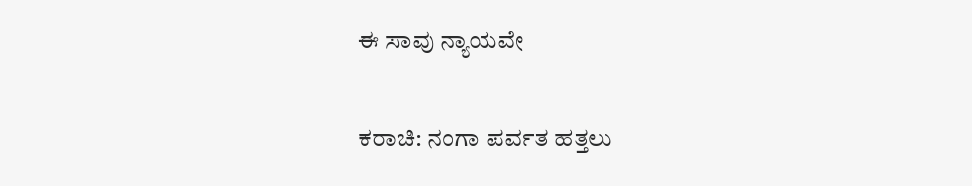ಈ ಸಾವು ನ್ಯಾಯವೇ

ಕರಾಚಿ: ನಂಗಾ ಪರ್ವತ ಹತ್ತಲು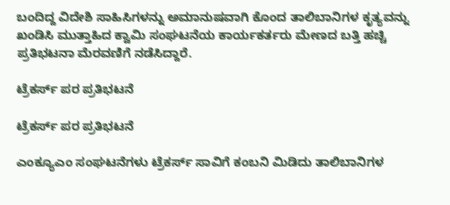ಬಂದಿದ್ದ ವಿದೇಶಿ ಸಾಹಿಸಿಗಳನ್ನು ಅಮಾನುಷವಾಗಿ ಕೊಂದ ತಾಲಿಬಾನಿಗಳ ಕೃತ್ಯವನ್ನು ಖಂಡಿಸಿ ಮುತ್ತಾಹಿದ ಕ್ವಾಮಿ ಸಂಘಟನೆಯ ಕಾರ್ಯಕರ್ತರು ಮೇಣದ ಬತ್ತಿ ಹಚ್ಚಿ ಪ್ರತಿಭಟನಾ ಮೆರವಣಿಗೆ ನಡೆಸಿದ್ದಾರೆ.

ಟ್ರೆಕರ್ಸ್ ಪರ ಪ್ರತಿಭಟನೆ

ಟ್ರೆಕರ್ಸ್ ಪರ ಪ್ರತಿಭಟನೆ

ಎಂಕ್ಯೂಎಂ ಸಂಘಟನೆಗಳು ಟ್ರೆಕರ್ಸ್ ಸಾವಿಗೆ ಕಂಬನಿ ಮಿಡಿದು ತಾಲಿಬಾನಿಗಳ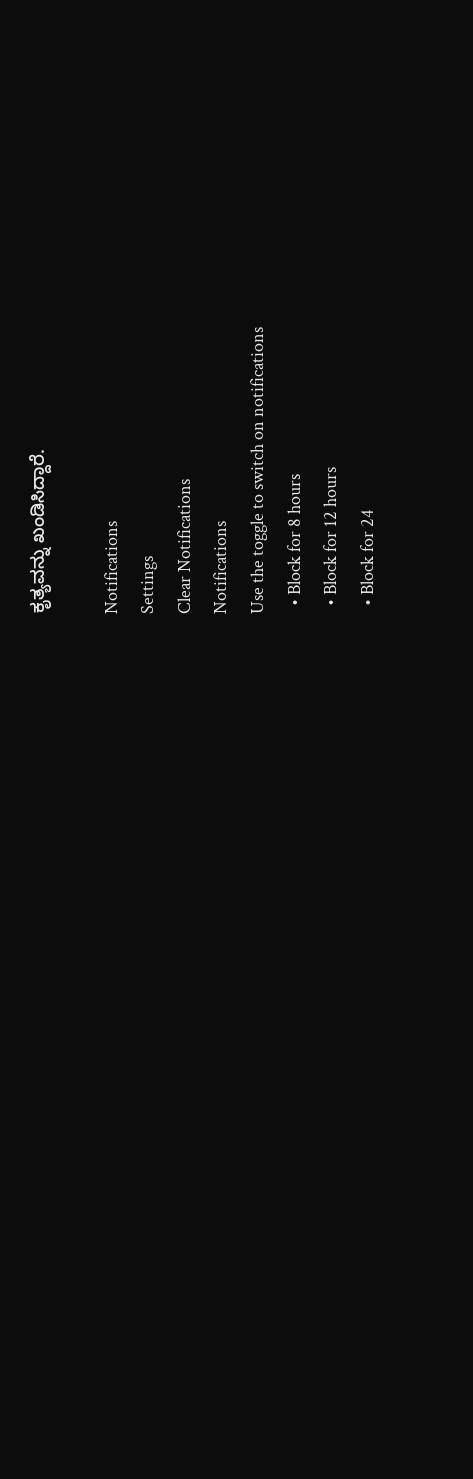ಕೃತ್ಯವನ್ನು ಖಂಡಿಸಿದ್ದಾರೆ.

Notifications
Settings
Clear Notifications
Notifications
Use the toggle to switch on notifications
  • Block for 8 hours
  • Block for 12 hours
  • Block for 24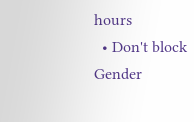hours
  • Don't block
Gender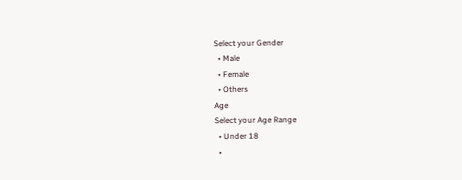Select your Gender
  • Male
  • Female
  • Others
Age
Select your Age Range
  • Under 18
  •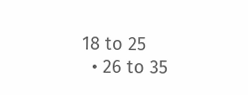18 to 25
  • 26 to 35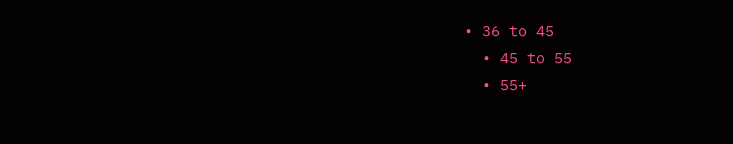• 36 to 45
  • 45 to 55
  • 55+